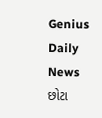Genius Daily News
છોટા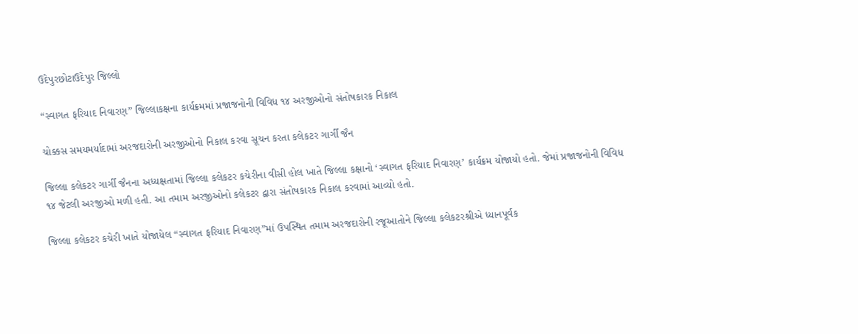ઉદેપુરછોટાઉદેપુર જિલ્લો

“સ્વાગત ફરિયાદ નિવારણ” જિલ્લાકક્ષના કાર્યક્રમમાં પ્રજાજનોની વિવિધ ૧૪ અરજીઓનો સંતોષકારક નિકાલ

ચોક્કસ સમયમર્યાદામાં અરજદારોની અરજીઓનો નિકાલ કરવા સૂચન કરતા કલેકટર ગાર્ગી જૈન

જિલ્લા કલેકટર ગાર્ગી જૈનના અધ્યક્ષતામાં જિલ્લા કલેકટર કચેરીના વીસી હોલ ખાતે જિલ્લા કક્ષાનો ‘સ્વાગત ફરિયાદ નિવારણ’ કાર્યક્રમ યોજાયો હતો. જેમાં પ્રજાજનોની વિવિધ ૧૪ જેટલી અરજીઓ મળી હતી. આ તમામ અરજીઓનો કલેકટર દ્વારા સંતોષકારક નિકાલ કરવામાં આવ્યો હતો.

જિલ્લા કલેકટર કચેરી ખાતે યોજાયેલ “સ્વાગત ફરિયાદ નિવારણ”માં ઉપસ્થિત તમામ અરજદારોની રજૂઆતોને જિલ્લા કલેકટરશ્રીએ ધ્યાનપૂર્વક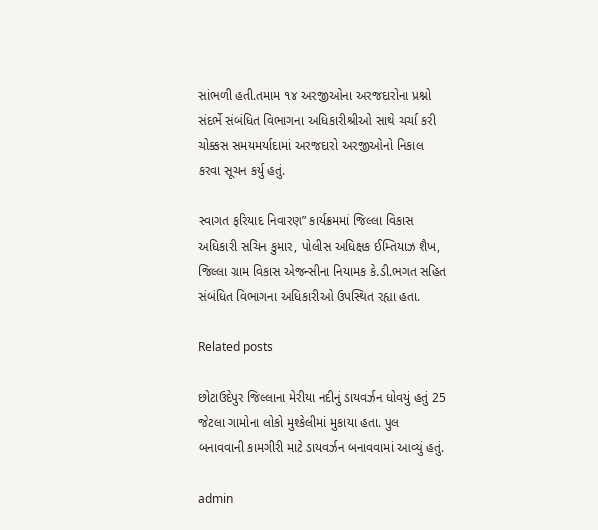સાંભળી હતી.તમામ ૧૪ અરજીઓના અરજદારોના પ્રશ્નો સંદર્ભે સંબંધિત વિભાગના અધિકારીશ્રીઓ સાથે ચર્ચા કરી ચોક્કસ સમયમર્યાદામાં અરજદારો અરજીઓનો નિકાલ કરવા સૂચન કર્યુ હતું.

સ્વાગત ફરિયાદ નિવારણ” કાર્યક્રમમાં જિલ્લા વિકાસ અધિકારી સચિન કુમાર, પોલીસ અધિક્ષક ઈમ્તિયાઝ શૈખ, જિલ્લા ગ્રામ વિકાસ એજન્સીના નિયામક કે.ડી.ભગત સહિત સંબંધિત વિભાગના અધિકારીઓ ઉપસ્થિત રહ્યા હતા.

Related posts

છોટાઉદેપુર જિલ્લાના મેરીયા નદીનું ડાયવર્ઝન ધોવયું હતું 25 જેટલા ગામોના લોકો મુશ્કેલીમાં મુકાયા હતા. પુલ બનાવવાની કામગીરી માટે ડાયવર્ઝન બનાવવામાં આવ્યું હતું.

admin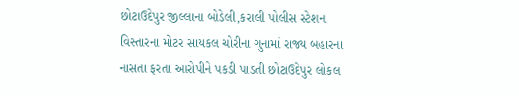છોટાઉદેપુર જીલ્લાના બોડેલી,કરાલી પોલીસ સ્ટેશન વિસ્તારના મોટર સાયકલ ચોરીના ગુનામાં રાજ્ય બહારના નાસતા ફરતા આરોપીને પકડી પાડતી છોટાઉદેપુર લોકલ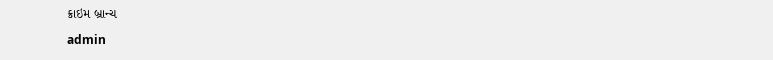ક્રાઇમ બ્રાન્ચ

admin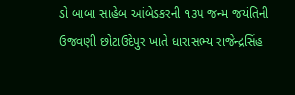ડો બાબા સાહેબ આંબેડકરની ૧૩૫ જન્મ જયંતિની ઉજવણી છોટાઉદેપુર ખાતે ધારાસભ્ય રાજેન્દ્રસિંહ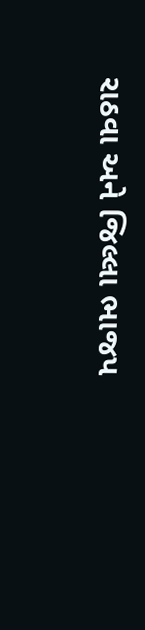રાઠવા અને જિલ્લા ભાજપ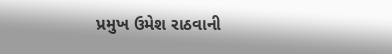પ્રમુખ ઉમેશ રાઠવાની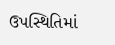ઉપસ્થિતિમાં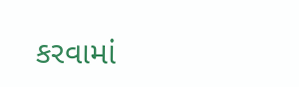કરવામાં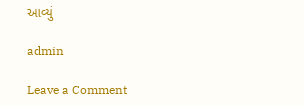આવ્યું

admin

Leave a Comment